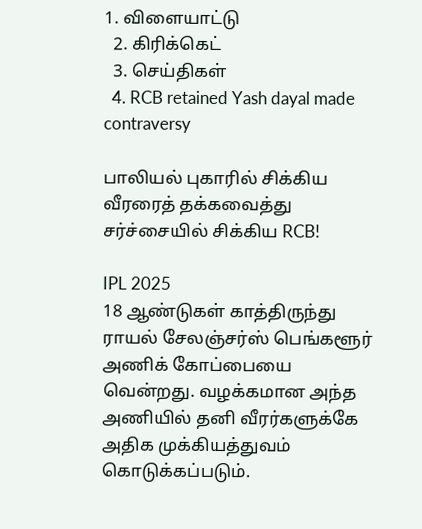1. விளையாட்டு
  2. கிரிக்கெட்
  3. செய்திகள்
  4. RCB retained Yash dayal made contraversy

பாலியல் புகாரில் சிக்கிய வீரரைத் தக்கவைத்து சர்ச்சையில் சிக்கிய RCB!

IPL 2025
18 ஆண்டுகள் காத்திருந்து ராயல் சேலஞ்சர்ஸ் பெங்களூர் அணிக் கோப்பையை வென்றது. வழக்கமான அந்த அணியில் தனி வீரர்களுக்கே அதிக முக்கியத்துவம் கொடுக்கப்படும்.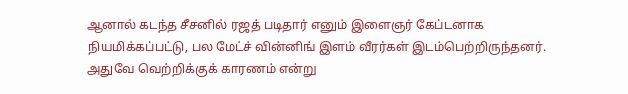ஆனால் கடந்த சீசனில் ரஜத் படிதார் எனும் இளைஞர் கேப்டனாக நியமிக்கப்பட்டு, பல மேட்ச் வின்னிங் இளம் வீரர்கள் இடம்பெற்றிருந்தனர். அதுவே வெற்றிக்குக் காரணம் என்று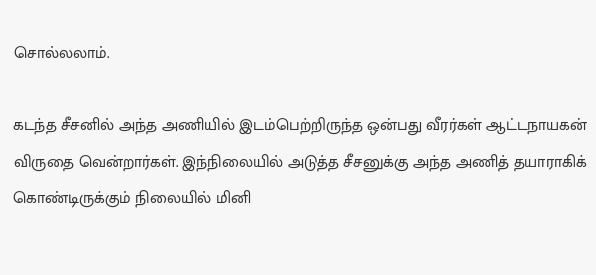சொல்லலாம்.

கடந்த சீசனில் அந்த அணியில் இடம்பெற்றிருந்த ஒன்பது வீரர்கள் ஆட்டநாயகன் விருதை வென்றார்கள். இந்நிலையில் அடுத்த சீசனுக்கு அந்த அணித் தயாராகிக் கொண்டிருக்கும் நிலையில் மினி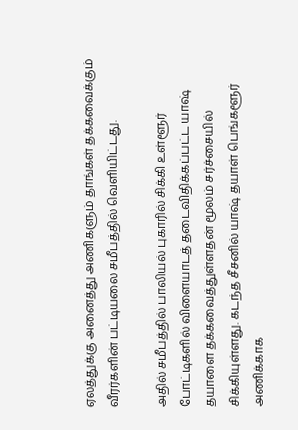ஏலத்துக்கு அனைத்து அணிகளும் தாங்கள் தக்கவைக்கும் வீரர்களின் பட்டியலை சமீபத்தில் வெளியிட்டது.

அதில் சமீபத்தில் பாலியல் புகாரில் சிக்கி உள்ளூர் போட்டிகளில் விளையாடத் தடைவிதிக்கப்பட்ட யாஷ் தயாளை தக்கவைத்துள்ளதன் மூலம் சர்ச்சையில் சிக்கியுள்ளது. கடந்த சீசனில் யாஷ் தயாள் பெங்களூர் அணிக்காக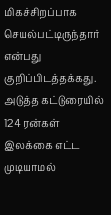மிகச்சிறப்பாக செயல்பட்டிருந்தார் என்பது குறிப்பிடத்தக்கது.
அடுத்த கட்டுரையில்
124 ரன்கள் இலக்கை எட்ட முடியாமல்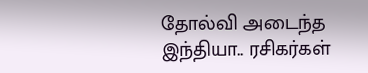தோல்வி அடைந்த இந்தியா.. ரசிகர்கள்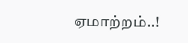ஏமாற்றம்..!